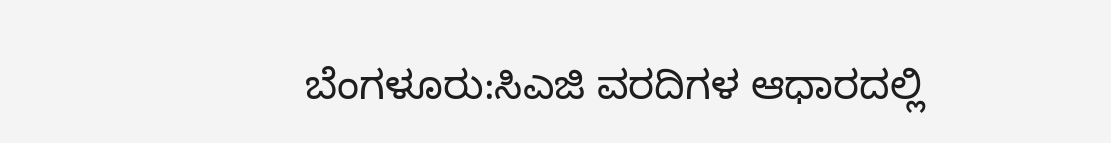ಬೆಂಗಳೂರು:ಸಿಎಜಿ ವರದಿಗಳ ಆಧಾರದಲ್ಲಿ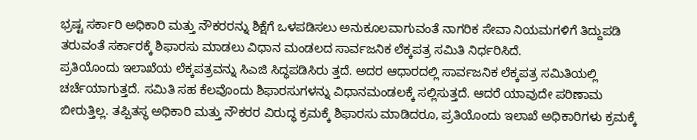ಭ್ರಷ್ಟ ಸರ್ಕಾರಿ ಅಧಿಕಾರಿ ಮತ್ತು ನೌಕರರನ್ನು ಶಿಕ್ಷೆಗೆ ಒಳಪಡಿಸಲು ಅನುಕೂಲವಾಗುವಂತೆ ನಾಗರಿಕ ಸೇವಾ ನಿಯಮಗಳಿಗೆ ತಿದ್ದುಪಡಿ ತರುವಂತೆ ಸರ್ಕಾರಕ್ಕೆ ಶಿಫಾರಸು ಮಾಡಲು ವಿಧಾನ ಮಂಡಲದ ಸಾರ್ವಜನಿಕ ಲೆಕ್ಕಪತ್ರ ಸಮಿತಿ ನಿರ್ಧರಿಸಿದೆ.
ಪ್ರತಿಯೊಂದು ಇಲಾಖೆಯ ಲೆಕ್ಕಪತ್ರವನ್ನು ಸಿಎಜಿ ಸಿದ್ಧಪಡಿಸಿರು ತ್ತದೆ. ಅದರ ಆಧಾರದಲ್ಲಿ ಸಾರ್ವಜನಿಕ ಲೆಕ್ಕಪತ್ರ ಸಮಿತಿಯಲ್ಲಿ ಚರ್ಚೆಯಾಗುತ್ತದೆ. ಸಮಿತಿ ಸಹ ಕೆಲವೊಂದು ಶಿಫಾರಸುಗಳನ್ನು ವಿಧಾನಮಂಡಲಕ್ಕೆ ಸಲ್ಲಿಸುತ್ತದೆ. ಆದರೆ ಯಾವುದೇ ಪರಿಣಾಮ ಬೀರುತ್ತಿಲ್ಲ. ತಪ್ಪಿತಸ್ಥ ಅಧಿಕಾರಿ ಮತ್ತು ನೌಕರರ ವಿರುದ್ಧ ಕ್ರಮಕ್ಕೆ ಶಿಫಾರಸು ಮಾಡಿದರೂ, ಪ್ರತಿಯೊಂದು ಇಲಾಖೆ ಅಧಿಕಾರಿಗಳು ಕ್ರಮಕ್ಕೆ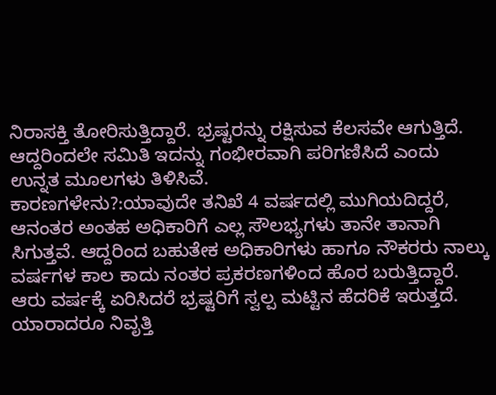ನಿರಾಸಕ್ತಿ ತೋರಿಸುತ್ತಿದ್ದಾರೆ. ಭ್ರಷ್ಟರನ್ನು ರಕ್ಷಿಸುವ ಕೆಲಸವೇ ಆಗುತ್ತಿದೆ. ಆದ್ದರಿಂದಲೇ ಸಮಿತಿ ಇದನ್ನು ಗಂಭೀರವಾಗಿ ಪರಿಗಣಿಸಿದೆ ಎಂದು ಉನ್ನತ ಮೂಲಗಳು ತಿಳಿಸಿವೆ.
ಕಾರಣಗಳೇನು?:ಯಾವುದೇ ತನಿಖೆ 4 ವರ್ಷದಲ್ಲಿ ಮುಗಿಯದಿದ್ದರೆ, ಆನಂತರ ಅಂತಹ ಅಧಿಕಾರಿಗೆ ಎಲ್ಲ ಸೌಲಭ್ಯಗಳು ತಾನೇ ತಾನಾಗಿ ಸಿಗುತ್ತವೆ. ಆದ್ದರಿಂದ ಬಹುತೇಕ ಅಧಿಕಾರಿಗಳು ಹಾಗೂ ನೌಕರರು ನಾಲ್ಕು ವರ್ಷಗಳ ಕಾಲ ಕಾದು ನಂತರ ಪ್ರಕರಣಗಳಿಂದ ಹೊರ ಬರುತ್ತಿದ್ದಾರೆ. ಆರು ವರ್ಷಕ್ಕೆ ಏರಿಸಿದರೆ ಭ್ರಷ್ಟರಿಗೆ ಸ್ವಲ್ಪ ಮಟ್ಟಿನ ಹೆದರಿಕೆ ಇರುತ್ತದೆ. ಯಾರಾದರೂ ನಿವೃತ್ತಿ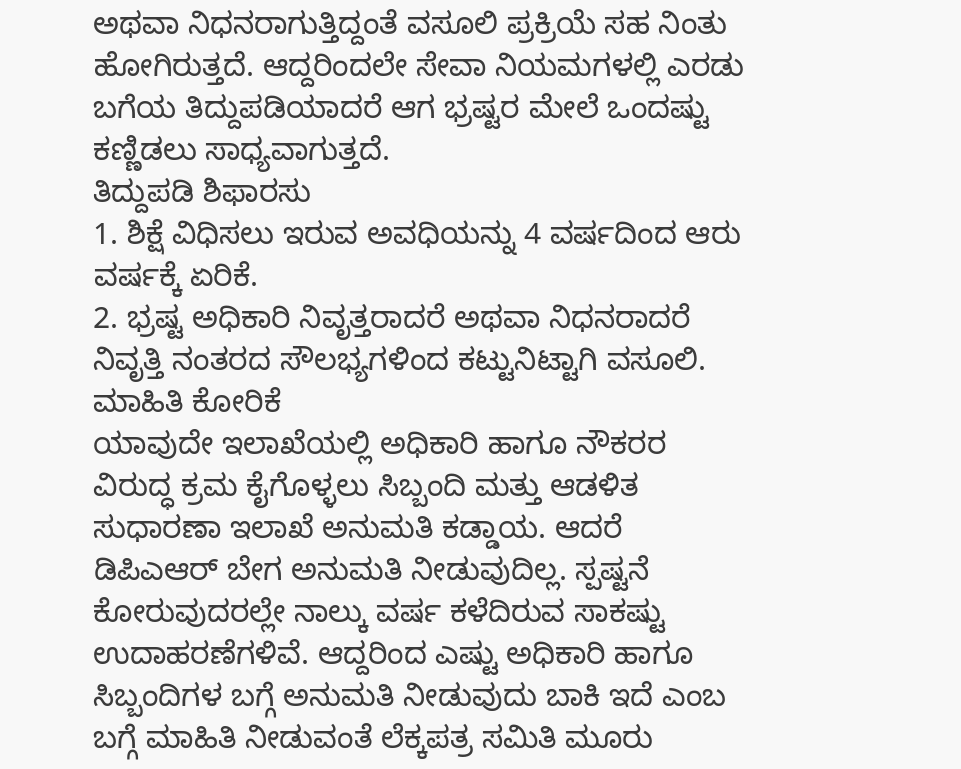ಅಥವಾ ನಿಧನರಾಗುತ್ತಿದ್ದಂತೆ ವಸೂಲಿ ಪ್ರಕ್ರಿಯೆ ಸಹ ನಿಂತು ಹೋಗಿರುತ್ತದೆ. ಆದ್ದರಿಂದಲೇ ಸೇವಾ ನಿಯಮಗಳಲ್ಲಿ ಎರಡು ಬಗೆಯ ತಿದ್ದುಪಡಿಯಾದರೆ ಆಗ ಭ್ರಷ್ಟರ ಮೇಲೆ ಒಂದಷ್ಟು ಕಣ್ಣಿಡಲು ಸಾಧ್ಯವಾಗುತ್ತದೆ.
ತಿದ್ದುಪಡಿ ಶಿಫಾರಸು
1. ಶಿಕ್ಷೆ ವಿಧಿಸಲು ಇರುವ ಅವಧಿಯನ್ನು 4 ವರ್ಷದಿಂದ ಆರು ವರ್ಷಕ್ಕೆ ಏರಿಕೆ.
2. ಭ್ರಷ್ಟ ಅಧಿಕಾರಿ ನಿವೃತ್ತರಾದರೆ ಅಥವಾ ನಿಧನರಾದರೆ ನಿವೃತ್ತಿ ನಂತರದ ಸೌಲಭ್ಯಗಳಿಂದ ಕಟ್ಟುನಿಟ್ಟಾಗಿ ವಸೂಲಿ.
ಮಾಹಿತಿ ಕೋರಿಕೆ
ಯಾವುದೇ ಇಲಾಖೆಯಲ್ಲಿ ಅಧಿಕಾರಿ ಹಾಗೂ ನೌಕರರ ವಿರುದ್ಧ ಕ್ರಮ ಕೈಗೊಳ್ಳಲು ಸಿಬ್ಬಂದಿ ಮತ್ತು ಆಡಳಿತ ಸುಧಾರಣಾ ಇಲಾಖೆ ಅನುಮತಿ ಕಡ್ಡಾಯ. ಆದರೆ ಡಿಪಿಎಆರ್ ಬೇಗ ಅನುಮತಿ ನೀಡುವುದಿಲ್ಲ. ಸ್ಪಷ್ಟನೆ ಕೋರುವುದರಲ್ಲೇ ನಾಲ್ಕು ವರ್ಷ ಕಳೆದಿರುವ ಸಾಕಷ್ಟು ಉದಾಹರಣೆಗಳಿವೆ. ಆದ್ದರಿಂದ ಎಷ್ಟು ಅಧಿಕಾರಿ ಹಾಗೂ ಸಿಬ್ಬಂದಿಗಳ ಬಗ್ಗೆ ಅನುಮತಿ ನೀಡುವುದು ಬಾಕಿ ಇದೆ ಎಂಬ ಬಗ್ಗೆ ಮಾಹಿತಿ ನೀಡುವಂತೆ ಲೆಕ್ಕಪತ್ರ ಸಮಿತಿ ಮೂರು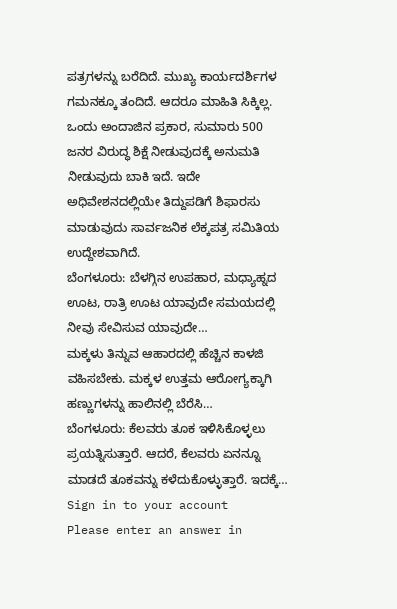ಪತ್ರಗಳನ್ನು ಬರೆದಿದೆ. ಮುಖ್ಯ ಕಾರ್ಯದರ್ಶಿಗಳ ಗಮನಕ್ಕೂ ತಂದಿದೆ. ಆದರೂ ಮಾಹಿತಿ ಸಿಕ್ಕಿಲ್ಲ. ಒಂದು ಅಂದಾಜಿನ ಪ್ರಕಾರ, ಸುಮಾರು 500 ಜನರ ವಿರುದ್ಧ ಶಿಕ್ಷೆ ನೀಡುವುದಕ್ಕೆ ಅನುಮತಿ ನೀಡುವುದು ಬಾಕಿ ಇದೆ. ಇದೇ ಅಧಿವೇಶನದಲ್ಲಿಯೇ ತಿದ್ದುಪಡಿಗೆ ಶಿಫಾರಸು ಮಾಡುವುದು ಸಾರ್ವಜನಿಕ ಲೆಕ್ಕಪತ್ರ ಸಮಿತಿಯ ಉದ್ದೇಶವಾಗಿದೆ.
ಬೆಂಗಳೂರು: ಬೆಳಗ್ಗಿನ ಉಪಹಾರ, ಮಧ್ಯಾಹ್ನದ ಊಟ, ರಾತ್ರಿ ಊಟ ಯಾವುದೇ ಸಮಯದಲ್ಲಿ ನೀವು ಸೇವಿಸುವ ಯಾವುದೇ…
ಮಕ್ಕಳು ತಿನ್ನುವ ಆಹಾರದಲ್ಲಿ ಹೆಚ್ಚಿನ ಕಾಳಜಿ ವಹಿಸಬೇಕು. ಮಕ್ಕಳ ಉತ್ತಮ ಆರೋಗ್ಯಕ್ಕಾಗಿ ಹಣ್ಣುಗಳನ್ನು ಹಾಲಿನಲ್ಲಿ ಬೆರೆಸಿ…
ಬೆಂಗಳೂರು: ಕೆಲವರು ತೂಕ ಇಳಿಸಿಕೊಳ್ಳಲು ಪ್ರಯತ್ನಿಸುತ್ತಾರೆ. ಆದರೆ, ಕೆಲವರು ಏನನ್ನೂ ಮಾಡದೆ ತೂಕವನ್ನು ಕಳೆದುಕೊಳ್ಳುತ್ತಾರೆ. ಇದಕ್ಕೆ…
Sign in to your account
Please enter an answer in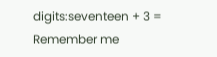digits:seventeen + 3 =
Remember me